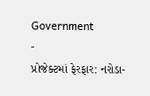Government
-
પ્રોજેક્ટમાં ફેરફાર: નરોડા-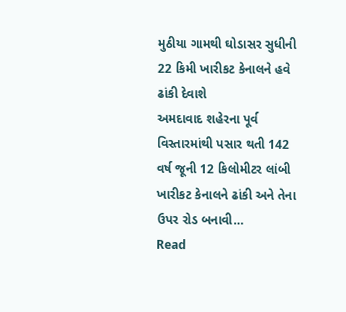મુઠીયા ગામથી ઘોડાસર સુધીની 22 કિમી ખારીકટ કેનાલને હવે ઢાંકી દેવાશે
અમદાવાદ શહેરના પૂર્વ વિસ્તારમાંથી પસાર થતી 142 વર્ષ જૂની 12 કિલોમીટર લાંબી ખારીકટ કેનાલને ઢાંકી અને તેના ઉપર રોડ બનાવી…
Read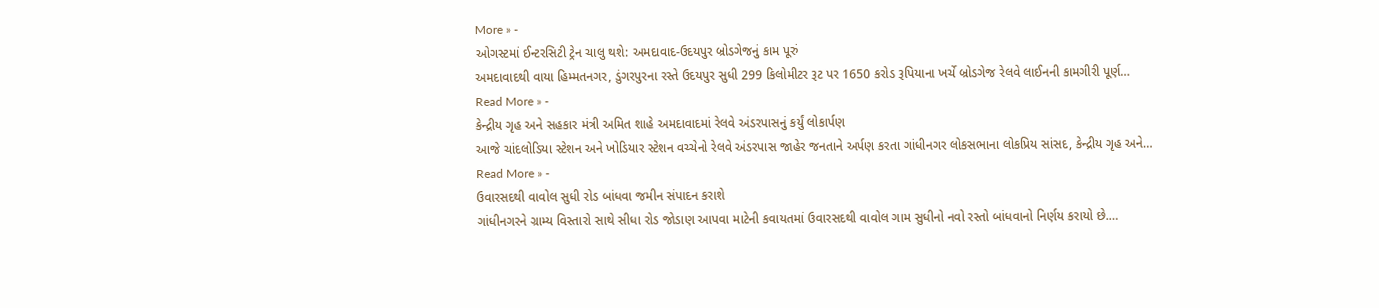More » -
ઓગસ્ટમાં ઈન્ટરસિટી ટ્રેન ચાલુ થશે: અમદાવાદ-ઉદયપુર બ્રોડગેજનું કામ પૂરું
અમદાવાદથી વાયા હિમ્મતનગર, ડુંગરપુરના રસ્તે ઉદયપુર સુધી 299 કિલોમીટર રૂટ પર 1650 કરોડ રૂપિયાના ખર્ચે બ્રોડગેજ રેલવે લાઈનની કામગીરી પૂર્ણ…
Read More » -
કેન્દ્રીય ગૃહ અને સહકાર મંત્રી અમિત શાહે અમદાવાદમાં રેલવે અંડરપાસનું કર્યું લોકાર્પણ
આજે ચાંદલોડિયા સ્ટેશન અને ખોડિયાર સ્ટેશન વચ્ચેનો રેલવે અંડરપાસ જાહેર જનતાને અર્પણ કરતા ગાંધીનગર લોકસભાના લોકપ્રિય સાંસદ, કેન્દ્રીય ગૃહ અને…
Read More » -
ઉવારસદથી વાવોલ સુધી રોડ બાંધવા જમીન સંપાદન કરાશે
ગાંધીનગરને ગ્રામ્ય વિસ્તારો સાથે સીધા રોડ જોડાણ આપવા માટેની કવાયતમાં ઉવારસદથી વાવોલ ગામ સુધીનો નવો રસ્તો બાંધવાનો નિર્ણય કરાયો છે.…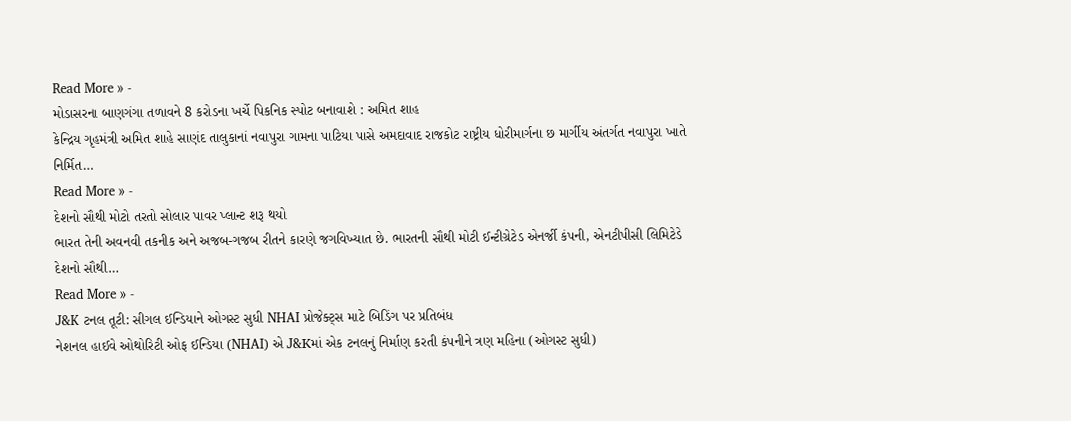Read More » -
મોડાસરના બાણગંગા તળાવને 8 કરોડના ખર્ચે પિકનિક સ્પોટ બનાવાશે : અમિત શાહ
કેન્દ્રિય ગૃહમંત્રી અમિત શાહે સાણંદ તાલુકાનાં નવાપુરા ગામના પાટિયા પાસે અમદાવાદ રાજકોટ રાષ્ટ્રીય ધોરીમાર્ગના છ માર્ગીય અંતર્ગત નવાપુરા ખાતે નિર્મિત…
Read More » -
દેશનો સૌથી મોટો તરતો સોલાર પાવર પ્લાન્ટ શરૂ થયો
ભારત તેની અવનવી તકનીક અને અજબ-ગજબ રીતને કારણે જગવિખ્યાત છે. ભારતની સૌથી મોટી ઈન્ટીગ્રેટેડ એનર્જી કંપની, એનટીપીસી લિમિટેડે દેશનો સૌથી…
Read More » -
J&K ટનલ તૂટી: સીગલ ઈન્ડિયાને ઓગસ્ટ સુધી NHAI પ્રોજેક્ટ્સ માટે બિડિંગ પર પ્રતિબંધ
નેશનલ હાઈવે ઓથોરિટી ઓફ ઈન્ડિયા (NHAI) એ J&Kમાં એક ટનલનું નિર્માણ કરતી કંપનીને ત્રણ મહિના (ઓગસ્ટ સુધી)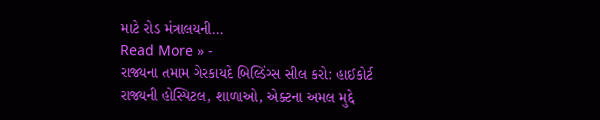માટે રોડ મંત્રાલયની…
Read More » -
રાજ્યના તમામ ગેરકાયદે બિલ્ડિંગ્સ સીલ કરો: હાઈકોર્ટ
રાજ્યની હોસ્પિટલ, શાળાઓ, એક્ટના અમલ મુદ્દે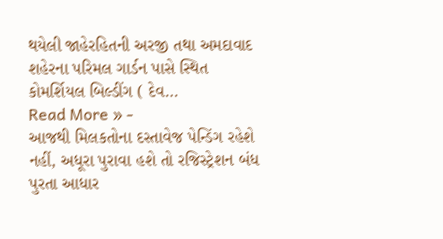થયેલી જાહેરહિતની અરજી તથા અમદાવાદ શહેરના પરિમલ ગાર્ડન પાસે સ્થિત કોમર્શિયલ બિલ્ડીંગ ( દેવ…
Read More » -
આજથી મિલકતોના દસ્તાવેજ પેન્ડિંગ રહેશે નહીં, અધૂરા પુરાવા હશે તો રજિસ્ટ્રેશન બંધ
પુરતા આધાર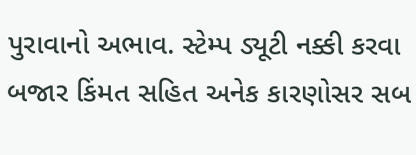પુરાવાનો અભાવ. સ્ટેમ્પ ડ્યૂટી નક્કી કરવા બજાર કિંમત સહિત અનેક કારણોસર સબ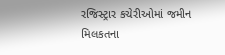રજિસ્ટ્રાર કચેરીઓમાં જમીન મિલકતના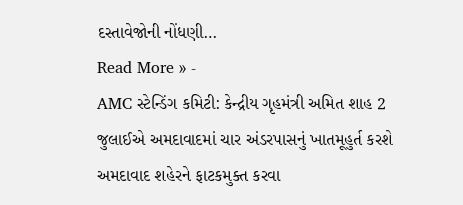દસ્તાવેજોની નોંધણી…
Read More » -
AMC સ્ટેન્ડિંગ કમિટી: કેન્દ્રીય ગૃહમંત્રી અમિત શાહ 2 જુલાઈએ અમદાવાદમાં ચાર અંડરપાસનું ખાતમૂહુર્ત કરશે
અમદાવાદ શહેરને ફાટકમુક્ત કરવા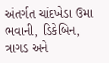અંતર્ગત ચાંદખેડા ઉમા ભવાની, ડિકેબિન, ત્રાગડ અને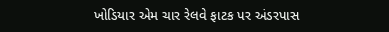ખોડિયાર એમ ચાર રેલવે ફાટક પર અંડરપાસ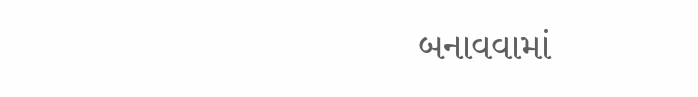બનાવવામાં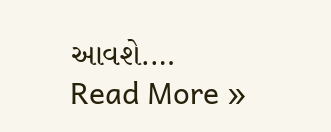આવશે.…
Read More »